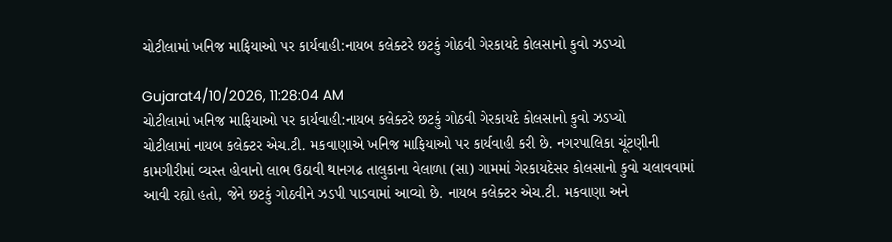ચોટીલામાં ખનિજ માફિયાઓ પર કાર્યવાહી:નાયબ કલેક્ટરે છટકું ગોઠવી ગેરકાયદે કોલસાનો કુવો ઝડપ્યો

Gujarat4/10/2026, 11:28:04 AM
ચોટીલામાં ખનિજ માફિયાઓ પર કાર્યવાહી:નાયબ કલેક્ટરે છટકું ગોઠવી ગેરકાયદે કોલસાનો કુવો ઝડપ્યો
ચોટીલામાં નાયબ કલેક્ટર એચ.ટી. મકવાણાએ ખનિજ માફિયાઓ પર કાર્યવાહી કરી છે. નગરપાલિકા ચૂંટણીની કામગીરીમાં વ્યસ્ત હોવાનો લાભ ઉઠાવી થાનગઢ તાલુકાના વેલાળા (સા) ગામમાં ગેરકાયદેસર કોલસાનો કુવો ચલાવવામાં આવી રહ્યો હતો, જેને છટકું ગોઠવીને ઝડપી પાડવામાં આવ્યો છે. નાયબ કલેક્ટર એચ.ટી. મકવાણા અને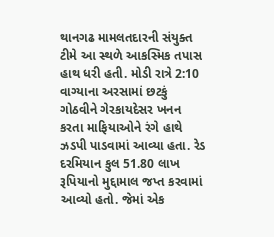થાનગઢ મામલતદારની સંયુક્ત ટીમે આ સ્થળે આકસ્મિક તપાસ હાથ ધરી હતી. મોડી રાત્રે 2:10 વાગ્યાના અરસામાં છટકું ગોઠવીને ગેરકાયદેસર ખનન કરતા માફિયાઓને રંગે હાથે ઝડપી પાડવામાં આવ્યા હતા. રેડ દરમિયાન કુલ 51.80 લાખ રૂપિયાનો મુદ્દામાલ જપ્ત કરવામાં આવ્યો હતો. જેમાં એક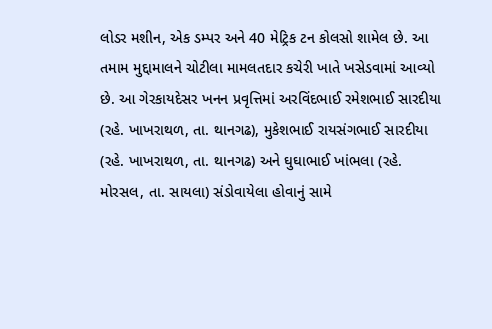લોડર મશીન, એક ડમ્પર અને 40 મેટ્રિક ટન કોલસો શામેલ છે. આ તમામ મુદ્દામાલને ચોટીલા મામલતદાર કચેરી ખાતે ખસેડવામાં આવ્યો છે. આ ગેરકાયદેસર ખનન પ્રવૃત્તિમાં અરવિંદભાઈ રમેશભાઈ સારદીયા (રહે. ખાખરાથળ, તા. થાનગઢ), મુકેશભાઈ રાયસંગભાઈ સારદીયા (રહે. ખાખરાથળ, તા. થાનગઢ) અને ઘુઘાભાઈ ખાંભલા (રહે. મોરસલ, તા. સાયલા) સંડોવાયેલા હોવાનું સામે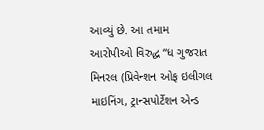આવ્યું છે. આ તમામ આરોપીઓ વિરુદ્ધ “ધ ગુજરાત મિનરલ (પ્રિવેન્શન ઓફ ઇલીગલ માઇનિંગ, ટ્રાન્સપોર્ટેશન એન્ડ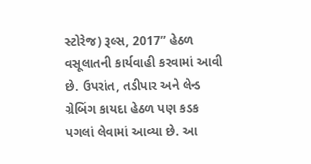સ્ટોરેજ) રૂલ્સ, 2017” હેઠળ વસૂલાતની કાર્યવાહી કરવામાં આવી છે. ઉપરાંત, તડીપાર અને લેન્ડ ગ્રેબિંગ કાયદા હેઠળ પણ કડક પગલાં લેવામાં આવ્યા છે. આ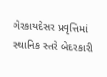ગેરકાયદેસર પ્રવૃત્તિમાં સ્થાનિક સ્તરે બેદરકારી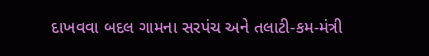દાખવવા બદલ ગામના સરપંચ અને તલાટી-કમ-મંત્રી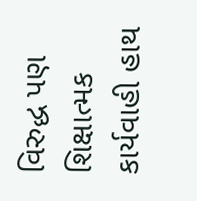વિરુદ્ધ પણ શિક્ષાત્મક કાર્યવાહી હાથ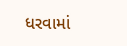ધરવામાં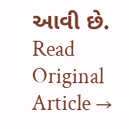આવી છે.
Read Original Article →